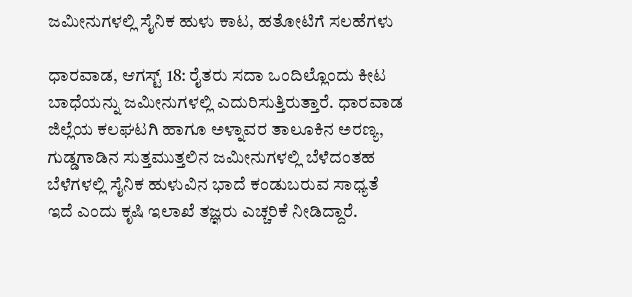ಜಮೀನುಗಳಲ್ಲಿ ಸೈನಿಕ ಹುಳು ಕಾಟ, ಹತೋಟಿಗೆ ಸಲಹೆಗಳು

ಧಾರವಾಡ, ಆಗಸ್ಟ್ 18: ರೈತರು ಸದಾ ಒಂದಿಲ್ಲೊಂದು ಕೀಟ ಬಾಧೆಯನ್ನು ಜಮೀನುಗಳಲ್ಲಿ ಎದುರಿಸುತ್ತಿರುತ್ತಾರೆ. ಧಾರವಾಡ ಜಿಲ್ಲೆಯ ಕಲಘಟಗಿ ಹಾಗೂ ಅಳ್ನಾವರ ತಾಲೂಕಿನ ಅರಣ್ಯ, ಗುಡ್ಡಗಾಡಿನ ಸುತ್ತಮುತ್ತಲಿನ ಜಮೀನುಗಳಲ್ಲಿ ಬೆಳೆದಂತಹ ಬೆಳೆಗಳಲ್ಲಿ ಸೈನಿಕ ಹುಳುವಿನ ಭಾದೆ ಕಂಡುಬರುವ ಸಾಧ್ಯತೆ ಇದೆ ಎಂದು ಕೃಷಿ ಇಲಾಖೆ ತಜ್ಞರು ಎಚ್ಚರಿಕೆ ನೀಡಿದ್ದಾರೆ.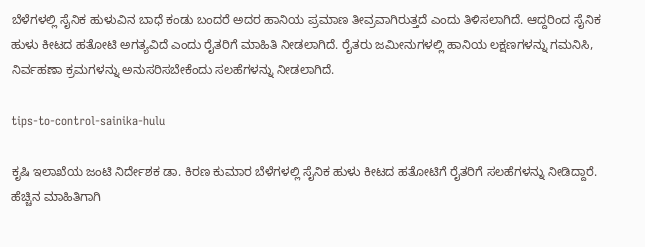ಬೆಳೆಗಳಲ್ಲಿ ಸೈನಿಕ ಹುಳುವಿನ ಬಾಧೆ ಕಂಡು ಬಂದರೆ ಅದರ ಹಾನಿಯ ಪ್ರಮಾಣ ತೀವ್ರವಾಗಿರುತ್ತದೆ ಎಂದು ತಿಳಿಸಲಾಗಿದೆ. ಆದ್ದರಿಂದ ಸೈನಿಕ ಹುಳು ಕೀಟದ ಹತೋಟಿ ಅಗತ್ಯವಿದೆ ಎಂದು ರೈತರಿಗೆ ಮಾಹಿತಿ ನೀಡಲಾಗಿದೆ. ರೈತರು ಜಮೀನುಗಳಲ್ಲಿ ಹಾನಿಯ ಲಕ್ಷಣಗಳನ್ನು ಗಮನಿಸಿ, ನಿರ್ವಹಣಾ ಕ್ರಮಗಳನ್ನು ಅನುಸರಿಸಬೇಕೆಂದು ಸಲಹೆಗಳನ್ನು ನೀಡಲಾಗಿದೆ.

tips-to-control-sainika-hulu

ಕೃಷಿ ಇಲಾಖೆಯ ಜಂಟಿ ನಿರ್ದೇಶಕ ಡಾ. ಕಿರಣ ಕುಮಾರ ಬೆಳೆಗಳಲ್ಲಿ ಸೈನಿಕ ಹುಳು ಕೀಟದ ಹತೋಟಿಗೆ ರೈತರಿಗೆ ಸಲಹೆಗಳನ್ನು ನೀಡಿದ್ದಾರೆ. ಹೆಚ್ಚಿನ ಮಾಹಿತಿಗಾಗಿ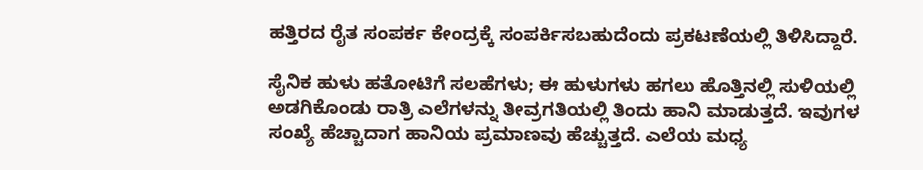ಹತ್ತಿರದ ರೈತ ಸಂಪರ್ಕ ಕೇಂದ್ರಕ್ಕೆ ಸಂಪರ್ಕಿಸಬಹುದೆಂದು ಪ್ರಕಟಣೆಯಲ್ಲಿ ತಿಳಿಸಿದ್ದಾರೆ.

ಸೈನಿಕ ಹುಳು ಹತೋಟಿಗೆ ಸಲಹೆಗಳು; ಈ ಹುಳುಗಳು ಹಗಲು ಹೊತ್ತಿನಲ್ಲಿ ಸುಳಿಯಲ್ಲಿ ಅಡಗಿಕೊಂಡು ರಾತ್ರಿ ಎಲೆಗಳನ್ನು ತೀವ್ರಗತಿಯಲ್ಲಿ ತಿಂದು ಹಾನಿ ಮಾಡುತ್ತದೆ. ಇವುಗಳ ಸಂಖ್ಯೆ ಹೆಚ್ಚಾದಾಗ ಹಾನಿಯ ಪ್ರಮಾಣವು ಹೆಚ್ಚುತ್ತದೆ. ಎಲೆಯ ಮಧ್ಯ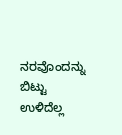ನರವೊಂದನ್ನು ಬಿಟ್ಟು ಉಳಿದೆಲ್ಲ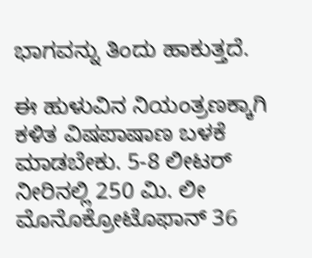ಭಾಗವನ್ನು ತಿಂದು ಹಾಕುತ್ತದೆ.

ಈ ಹುಳುವಿನ ನಿಯಂತ್ರಣಕ್ಕಾಗಿ ಕಳಿತ ವಿಷಪಾಷಾಣ ಬಳಕೆ ಮಾಡಬೇಕು. 5-8 ಲೀಟರ್ ನೀರಿನಲ್ಲಿ 250 ಮಿ. ಲೀ ಮೊನೊಕ್ರೋಟೊಫಾನ್ 36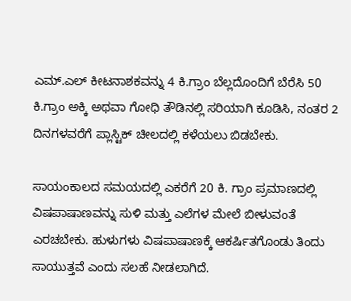ಎಮ್.ಎಲ್ ಕೀಟನಾಶಕವನ್ನು 4 ಕಿ.ಗ್ರಾಂ ಬೆಲ್ಲದೊಂದಿಗೆ ಬೆರೆಸಿ 50 ಕಿ.ಗ್ರಾಂ ಅಕ್ಕಿ ಅಥವಾ ಗೋಧಿ ತೌಡಿನಲ್ಲಿ ಸರಿಯಾಗಿ ಕೂಡಿಸಿ, ನಂತರ 2 ದಿನಗಳವರೆಗೆ ಪ್ಲಾಸ್ಟಿಕ್ ಚೀಲದಲ್ಲಿ ಕಳೆಯಲು ಬಿಡಬೇಕು.

ಸಾಯಂಕಾಲದ ಸಮಯದಲ್ಲಿ ಎಕರೆಗೆ 20 ಕಿ. ಗ್ರಾಂ ಪ್ರಮಾಣದಲ್ಲಿ ವಿಷಪಾಷಾಣವನ್ನು ಸುಳಿ ಮತ್ತು ಎಲೆಗಳ ಮೇಲೆ ಬೀಳುವಂತೆ ಎರಚಬೇಕು. ಹುಳುಗಳು ವಿಷಪಾಷಾಣಕ್ಕೆ ಆಕರ್ಷಿತಗೊಂಡು ತಿಂದು ಸಾಯುತ್ತವೆ ಎಂದು ಸಲಹೆ ನೀಡಲಾಗಿದೆ.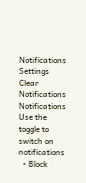Notifications
Settings
Clear Notifications
Notifications
Use the toggle to switch on notifications
  • Block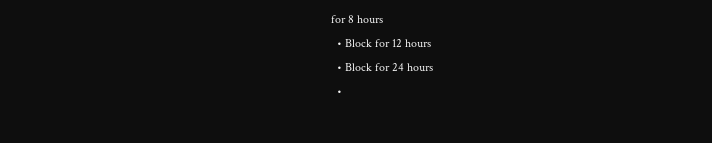for 8 hours
  • Block for 12 hours
  • Block for 24 hours
  •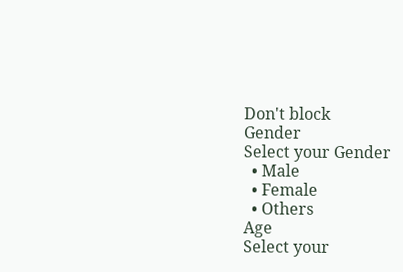Don't block
Gender
Select your Gender
  • Male
  • Female
  • Others
Age
Select your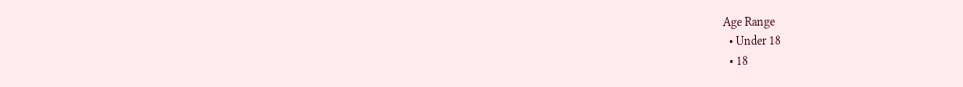Age Range
  • Under 18
  • 18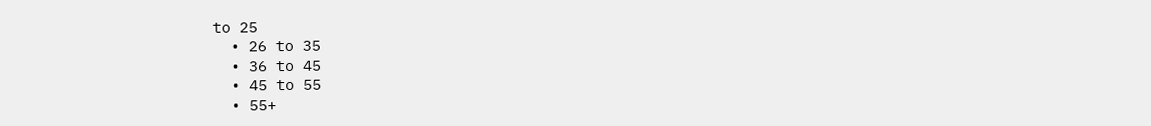to 25
  • 26 to 35
  • 36 to 45
  • 45 to 55
  • 55+